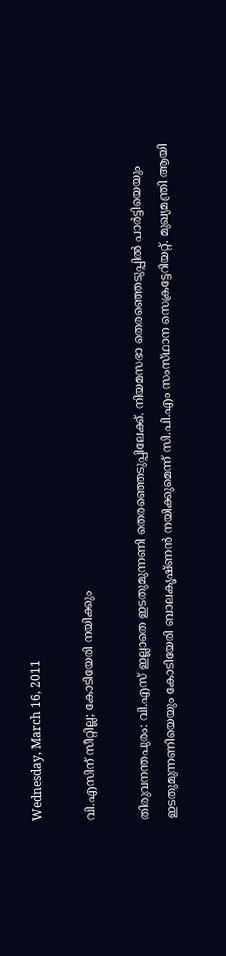Wednesday, March 16, 2011

വി.എസിന് സീറ്റില്ല; കോടിയേരി നയിക്കും‍‍

തിരുവനന്തപുരം: വി.എസ്‌ ഇല്ലാതെ ഇടതുമുന്നണി തെരഞ്ഞെടുപ്പിലേക്ക്‌. നിയമസഭാ തെരഞ്ഞെടുപ്പില്‍ പാര്‍ട്ടിയെയും ഇടതുമുന്നണിയെയും കോടിയേരി ബാലകൃഷ്‌ണന്‍ നയിക്കുമെന്ന്‌ സി.പി.എം സംസ്‌ഥാന സെക്രട്ടേറിയറ്റ്‌. മുഖ്യമന്ത്രി ആയി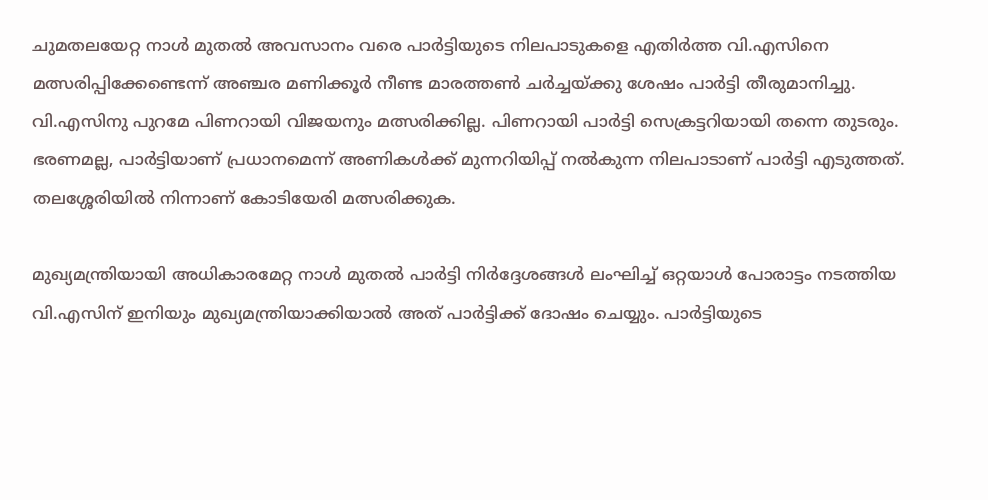ചുമതലയേറ്റ നാള്‍ മുതല്‍ അവസാനം വരെ പാര്‍ട്ടിയുടെ നിലപാടുകളെ എതിര്‍ത്ത വി.എസിനെ മത്സരിപ്പിക്കേണ്ടെന്ന്‌ അഞ്ചര മണിക്കൂര്‍ നീണ്ട മാരത്തണ്‍ ചര്‍ച്ചയ്‌ക്കു ശേഷം പാര്‍ട്ടി തീരുമാനിച്ചു. വി.എസിനു പുറമേ പിണറായി വിജയനും മത്സരിക്കില്ല. പിണറായി പാര്‍ട്ടി സെക്രട്ടറിയായി തന്നെ തുടരും. ഭരണമല്ല, പാര്‍ട്ടിയാണ്‌ പ്രധാനമെന്ന്‌ അണികള്‍ക്ക്‌ മുന്നറിയിപ്പ്‌ നല്‍കുന്ന നിലപാടാണ്‌ പാര്‍ട്ടി എടുത്തത്‌. തലശ്ശേരിയില്‍ നിന്നാണ്‌ കോടിയേരി മത്സരിക്കുക.

മുഖ്യമന്ത്രിയായി അധികാരമേറ്റ നാള്‍ മുതല്‍ പാര്‍ട്ടി നിര്‍ദ്ദേശങ്ങള്‍ ലംഘിച്ച്‌ ഒറ്റയാള്‍ പോരാട്ടം നടത്തിയ വി.എസിന്‌ ഇനിയും മുഖ്യമന്ത്രിയാക്കിയാല്‍ അത്‌ പാര്‍ട്ടിക്ക്‌ ദോഷം ചെയ്യും. പാര്‍ട്ടിയുടെ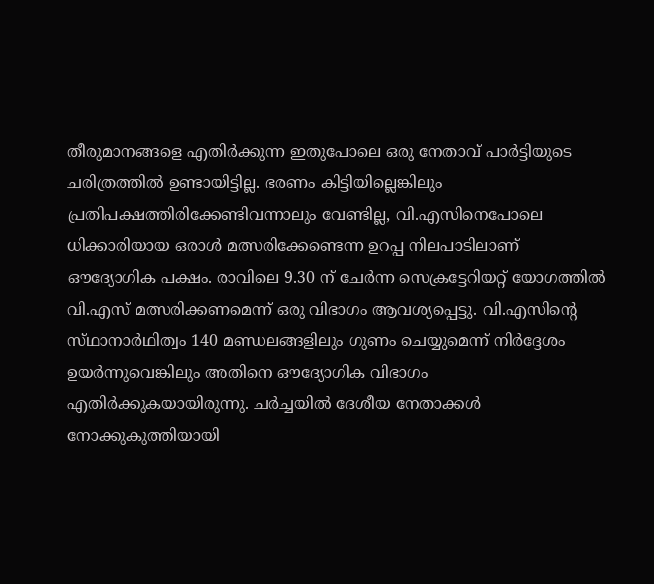തീരുമാനങ്ങളെ എതിര്‍ക്കുന്ന ഇതുപോലെ ഒരു നേതാവ്‌ പാര്‍ട്ടിയുടെ ചരിത്രത്തില്‍ ഉണ്ടായിട്ടില്ല. ഭരണം കിട്ടിയില്ലെങ്കിലും പ്രതിപക്ഷത്തിരിക്കേണ്ടിവന്നാലും വേണ്ടില്ല, വി.എസിനെപോലെ ധിക്കാരിയായ ഒരാള്‍ മത്സരിക്കേണ്ടെന്ന ഉറപ്പ നിലപാടിലാണ്‌ ഔദ്യോഗിക പക്ഷം. രാവിലെ 9.30 ന്‌ ചേര്‍ന്ന സെക്രട്ടേറിയറ്റ്‌ യോഗത്തില്‍ വി.എസ്‌ മത്സരിക്കണമെന്ന്‌ ഒരു വിഭാഗം ആവശ്യപ്പെട്ടു. വി.എസിന്റെ സ്‌ഥാനാര്‍ഥിത്വം 140 മണ്ഡലങ്ങളിലും ഗുണം ചെയ്യുമെന്ന്‌ നിര്‍ദ്ദേശം ഉയര്‍ന്നുവെങ്കിലും അതിനെ ഔദ്യോഗിക വിഭാഗം എതിര്‍ക്കുകയായിരുന്നു. ചര്‍ച്ചയില്‍ ദേശീയ നേതാക്കള്‍ നോക്കുകുത്തിയായി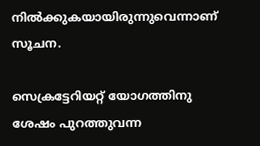നില്‍ക്കുകയായിരുന്നുവെന്നാണ്‌ സൂചന.

സെക്രട്ടേറിയറ്റ് യോഗത്തിനു ശേഷം പുറത്തുവന്ന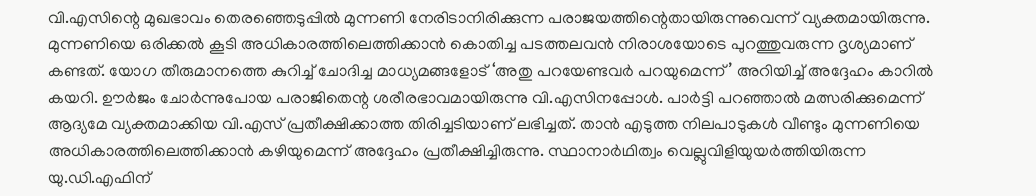വി.എസിന്റെ മുഖഭാവം തെരഞ്ഞെടുപ്പില്‍ മുന്നണി നേരിടാനിരിക്കുന്ന പരാജയത്തിന്റെതായിരുന്നുവെന്ന് വ്യക്തമായിരുന്നു. മുന്നണിയെ ഒരിക്കല്‍ കൂടി അധികാരത്തിലെത്തിക്കാന്‍ കൊതിച്ച പടത്തലവന്‍ നിരാശയോടെ പുറത്തുവരുന്ന ദൃശ്യമാണ് കണ്ടത്. യോഗ തീരുമാനത്തെ കുറിച്ച് ചോദിച്ച മാധ്യമങ്ങളോട് ‘അതു പറയേണ്ടവര്‍ പറയുമെന്ന്’ അറിയിച്ച് അദ്ദേഹം കാറില്‍ കയറി. ഊര്‍ജം ചോര്‍ന്നുപോയ പരാജിതെന്റ ശരീരഭാവമായിരുന്നു വി.എസിനപ്പോള്‍. പാര്‍ട്ടി പറഞ്ഞാല്‍ മത്സരിക്കുമെന്ന് ആദ്യമേ വ്യക്തമാക്കിയ വി.എസ് പ്രതീക്ഷിക്കാത്ത തിരിച്ചടിയാണ് ലഭിച്ചത്. താന്‍ എടുത്ത നിലപാടുകള്‍ വീണ്ടും മുന്നണിയെ അധികാരത്തിലെത്തിക്കാന്‍ കഴിയുമെന്ന് അദ്ദേഹം പ്രതീക്ഷിച്ചിരുന്നു. സ്ഥാനാര്‍ഥിത്വം വെല്ലുവിളിയുയര്‍ത്തിയിരുന്ന യു.ഡി.എഫിന്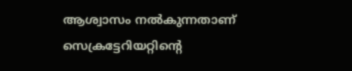ആശ്വാസം നല്‍കുന്നതാണ് സെക്രട്ടേറിയറ്റിന്റെ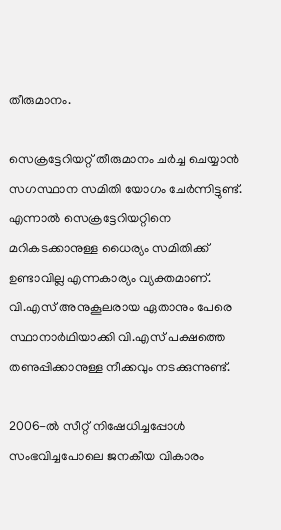തീരുമാനം.

സെക്രട്ടേറിയറ്റ് തീരുമാനം ചര്‍ച്ച ചെയ്യാന്‍ സഗസ്ഥാന സമിതി യോഗം ചേര്‍ന്നിട്ടുണ്ട്. എന്നാല്‍ സെക്രട്ടേറിയറ്റിനെ മറികടക്കാനുള്ള ധൈര്യം സമിതിക്ക് ഉണ്ടാവില്ല എന്നകാര്യം വ്യക്തമാണ്. വി.എസ് അനുകൂലരായ ഏതാനും പേരെ സ്ഥാനാര്‍ഥിയാക്കി വി.എസ് പക്ഷത്തെ തണുപ്പിക്കാനുള്ള നീക്കവും നടക്കുന്നുണ്ട്.

2006-ല്‍ സീറ്റ് നിഷേധിച്ചപ്പോള്‍ സംഭവിച്ചപോലെ ജനകീയ വികാരം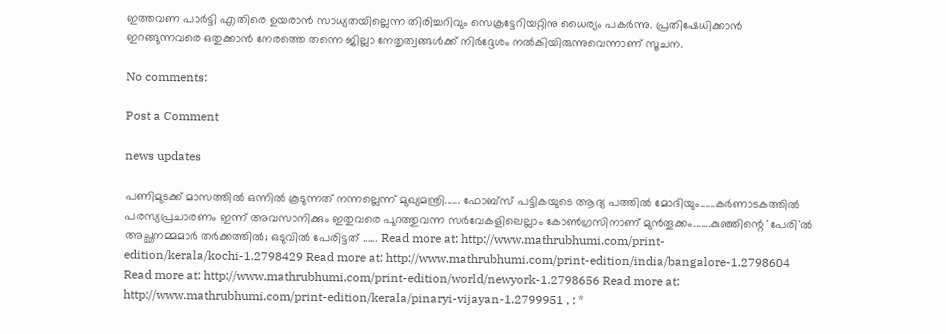ഇത്തവണ പാര്‍ട്ടി എതിരെ ഉയരാന്‍ സാധ്യതയില്ലെന്ന തിരിച്ചറിവും സെക്രട്ടേറിയറ്റിനു ധൈര്യം പകര്‍ന്നു. പ്രതിഷേധിക്കാന്‍ ഇറങ്ങുന്നവരെ ഒതുക്കാന്‍ നേരത്തെ തന്നെ ജില്ലാ നേതൃത്വങ്ങള്‍ക്ക് നിര്‍ദ്ദേശം നല്‍കിയിരുന്നുവെന്നാണ് സൂചന.

No comments:

Post a Comment

news updates

പണിമുടക്ക് മാസത്തില്‍ ഒന്നില്‍ കൂടുന്നത് നന്നല്ലെന്ന് മുഖ്യമന്ത്രി...... ഫോബ്‌സ് പട്ടികയുടെ ആദ്യ പത്തില്‍ മോദിയും......കര്‍ണാടകത്തില്‍ പരസ്യപ്രചാരണം ഇന്ന് അവസാനിക്കും ഇതുവരെ പുറത്തുവന്ന സര്‍വേകളിലെല്ലാം കോണ്‍ഗ്രസിനാണ് മുന്‍തൂക്കം.......കുഞ്ഞിന്റെ 'പേരി'ല്‍ അച്ഛനമ്മമാര്‍ തര്‍ക്കത്തില്‍; ഒടുവില്‍ പേരിട്ടത്‌ ...... Read more at: http://www.mathrubhumi.com/print-edition/kerala/kochi-1.2798429 Read more at: http://www.mathrubhumi.com/print-edition/india/bangalore-1.2798604 Read more at: http://www.mathrubhumi.com/print-edition/world/newyork-1.2798656 Read more at: http://www.mathrubhumi.com/print-edition/kerala/pinaryi-vijayan-1.2799951 , : *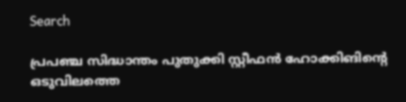Search

പ്രപഞ്ച സിദ്ധാന്തം പുതുക്കി സ്റ്റീഫന്‍ ഹോക്കിങിന്റെ ഒടുവിലത്തെ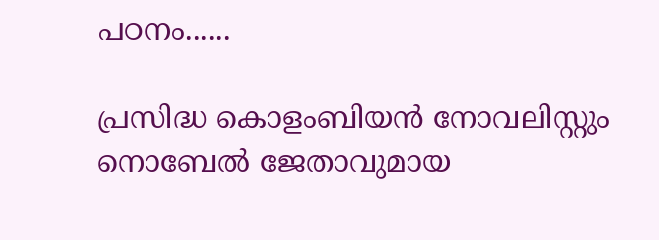പഠനം......

പ്രസിദ്ധ കൊളംബിയന്‍ നോവലിസ്റ്റും നൊബേല്‍ ജേതാവുമായ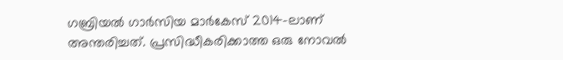ഗബ്രിയല്‍ ഗാര്‍സിയ മാര്‍കേസ് 2014-ലാണ് അന്തരിച്ചത്. പ്രസിദ്ധീകരിക്കാത്ത ഒരു നോവല്‍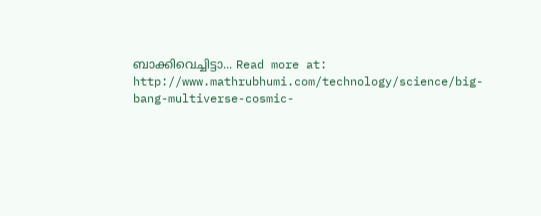ബാക്കിവെച്ചിട്ടാ... Read more at: http://www.mathrubhumi.com/technology/science/big-bang-multiverse-cosmic-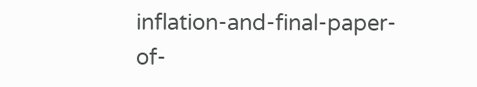inflation-and-final-paper-of-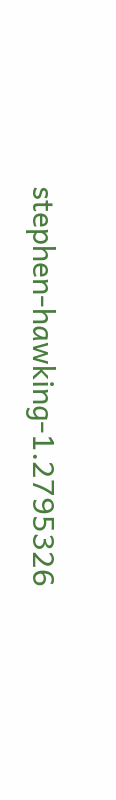stephen-hawking-1.2795326